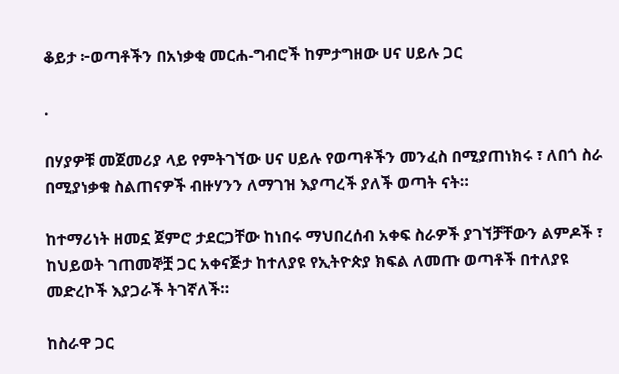ቆይታ ፦ወጣቶችን በአነቃቂ መርሐ-ግብሮች ከምታግዘው ሀና ሀይሉ ጋር

.

በሃያዎቹ መጀመሪያ ላይ የምትገኘው ሀና ሀይሉ የወጣቶችን መንፈስ በሚያጠነክሩ ፣ ለበጎ ስራ በሚያነቃቁ ስልጠናዎች ብዙሃንን ለማገዝ እያጣረች ያለች ወጣት ናት።

ከተማሪነት ዘመኗ ጀምሮ ታደርጋቸው ከነበሩ ማህበረሰብ አቀፍ ስራዎች ያገኘቻቸውን ልምዶች ፣ ከህይወት ገጠመኞቿ ጋር አቀናጅታ ከተለያዩ የኢትዮጵያ ክፍል ለመጡ ወጣቶች በተለያዩ መድረኮች እያጋራች ትገኛለች።

ከስራዋ ጋር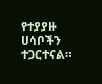የተያያዙ ሀሳቦችን ተጋርተናል።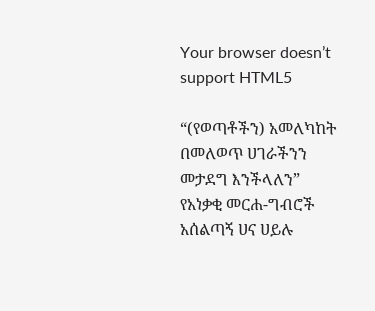Your browser doesn’t support HTML5

“(የወጣቶችን) አመለካከት በመለወጥ ሀገራችንን መታደግ እንችላለን” የአነቃቂ መርሐ-ግብሮች አሰልጣኝ ሀና ሀይሉ